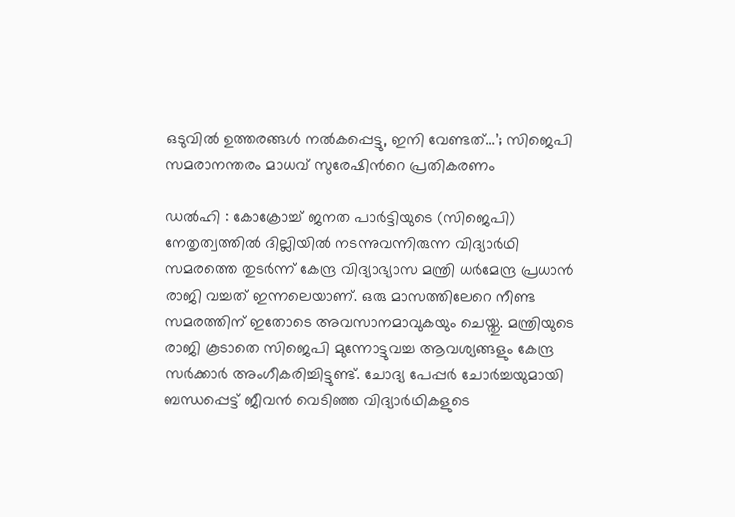ഒടുവില്‍ ഉത്തരങ്ങള്‍ നല്‍കപ്പെട്ടു, ഇനി വേണ്ടത്…’; സിജെപി സമരാനന്തരം മാധവ് സുരേഷിന്‍റെ പ്രതികരണം

ഡൽഹി : കോക്രോച്ച് ജനത പാര്‍ട്ടിയുടെ (സിജെപി) നേതൃത്വത്തില്‍ ദില്ലിയില്‍ നടന്നുവന്നിരുന്ന വിദ്യാര്‍ഥി സമരത്തെ തുടര്‍ന്ന് കേന്ദ്ര വിദ്യാഭ്യാസ മന്ത്രി ധര്‍മേന്ദ്ര പ്രധാന്‍ രാജി വച്ചത് ഇന്നലെയാണ്. ഒരു മാസത്തിലേറെ നീണ്ട സമരത്തിന് ഇതോടെ അവസാനമാവുകയും ചെയ്തു. മന്ത്രിയുടെ രാജി കൂടാതെ സിജെപി മുന്നോട്ടുവച്ച ആവശ്യങ്ങളും കേന്ദ്ര സര്‍ക്കാര്‍ അംഗീകരിച്ചിട്ടുണ്ട്. ചോദ്യ പേപ്പര്‍ ചോര്‍ച്ചയുമായി ബന്ധപ്പെട്ട് ജീവന്‍ വെടിഞ്ഞ വിദ്യാര്‍ഥികളുടെ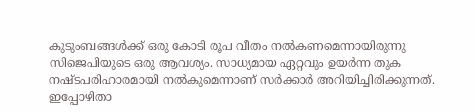കുടുംബങ്ങള്‍ക്ക് ഒരു കോടി രൂപ വീതം നല്‍കണമെന്നായിരുന്നു സിജെപിയുടെ ഒരു ആവശ്യം. സാധ്യമായ ഏറ്റവും ഉയര്‍ന്ന തുക നഷ്ടപരിഹാരമായി നല്‍കുമെന്നാണ് സര്‍ക്കാര്‍ അറിയിച്ചിരിക്കുന്നത്. ഇപ്പോഴിതാ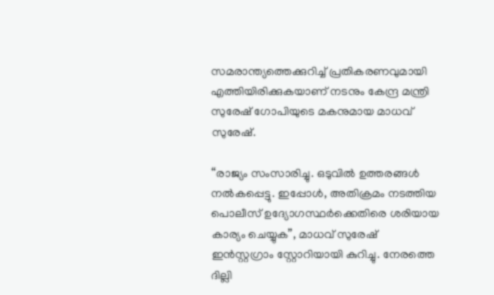സമരാന്ത്യത്തെക്കുറിച്ച് പ്രതികരണവുമായി എത്തിയിരിക്കുകയാണ് നടനും കേന്ദ്ര മന്ത്രി സുരേഷ് ഗോപിയുടെ മകനുമായ മാധവ് സുരേഷ്.

“രാജ്യം സംസാരിച്ചു. ഒടുവില്‍ ഉത്തരങ്ങള്‍ നല്‍കപ്പെട്ടു. ഇപ്പോള്‍, അതിക്രമം നടത്തിയ പൊലീസ് ഉദ്യോഗസ്ഥര്‍ക്കെതിരെ ശരിയായ കാര്യം ചെയ്യുക”, മാധവ് സുരേഷ് ഇന്‍സ്റ്റഗ്രാം സ്റ്റോറിയായി കുറിച്ചു. നേരത്തെ ദില്ലി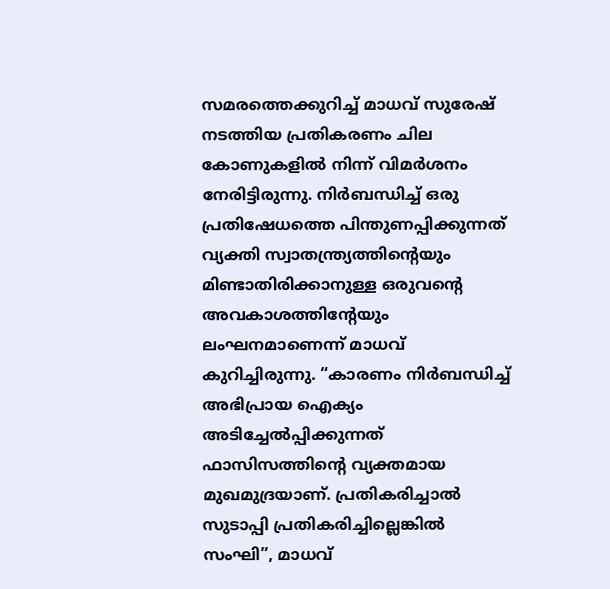സമരത്തെക്കുറിച്ച് മാധവ് സുരേഷ് നടത്തിയ പ്രതികരണം ചില കോണുകളില്‍ നിന്ന് വിമര്‍ശനം നേരിട്ടിരുന്നു. നിർബന്ധിച്ച് ഒരു പ്രതിഷേധത്തെ പിന്തുണപ്പിക്കുന്നത് വ്യക്തി സ്വാതന്ത്ര്യത്തിന്റെയും മിണ്ടാതിരിക്കാനുള്ള ഒരുവന്റെ അവകാശത്തിന്റേയും ലംഘനമാണെന്ന് മാധവ് കുറിച്ചിരുന്നു. “കാരണം നിർബന്ധിച്ച് അഭിപ്രായ ഐക്യം അടിച്ചേൽപ്പിക്കുന്നത് ഫാസിസത്തിന്റെ വ്യക്തമായ മുഖമുദ്രയാണ്. പ്രതികരിച്ചാൽ സുടാപ്പി പ്രതികരിച്ചില്ലെങ്കിൽ സംഘി”, മാധവ്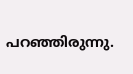പറഞ്ഞിരുന്നു.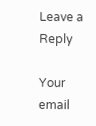Leave a Reply

Your email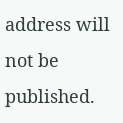address will not be published.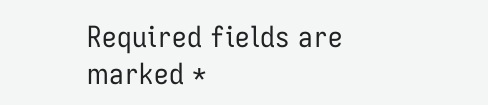Required fields are marked *